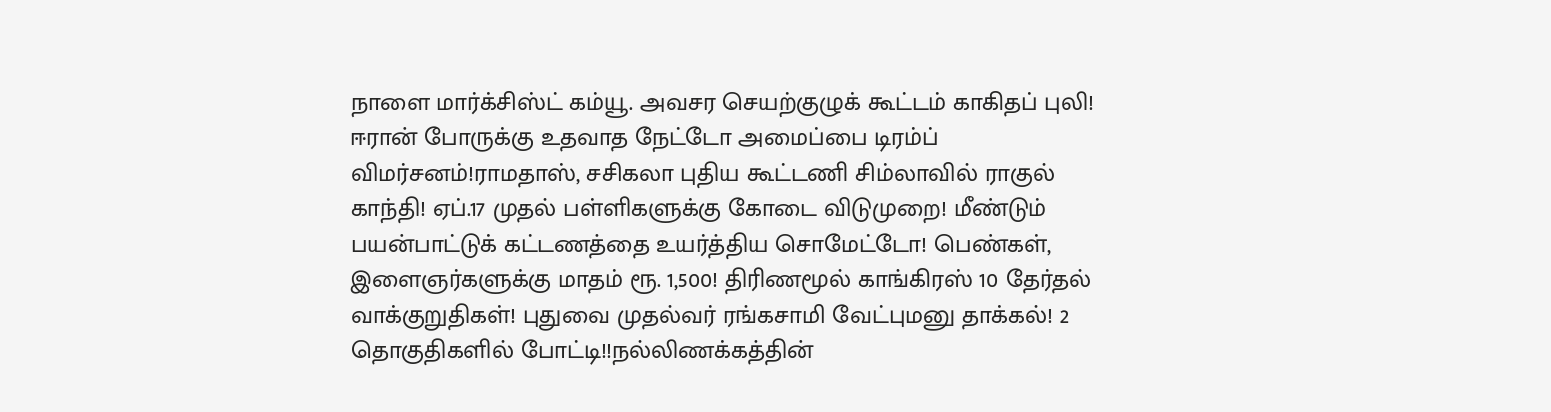நாளை மார்க்சிஸ்ட் கம்யூ. அவசர செயற்குழுக் கூட்டம் காகிதப் புலி! ஈரான் போருக்கு உதவாத நேட்டோ அமைப்பை டிரம்ப் விமர்சனம்!ராமதாஸ், சசிகலா புதிய கூட்டணி சிம்லாவில் ராகுல் காந்தி! ஏப்.17 முதல் பள்ளிகளுக்கு கோடை விடுமுறை! மீண்டும் பயன்பாட்டுக் கட்டணத்தை உயர்த்திய சொமேட்டோ! பெண்கள், இளைஞர்களுக்கு மாதம் ரூ. 1,500! திரிணமூல் காங்கிரஸ் 10 தேர்தல் வாக்குறுதிகள்! புதுவை முதல்வர் ரங்கசாமி வேட்புமனு தாக்கல்! 2 தொகுதிகளில் போட்டி!!நல்லிணக்கத்தின்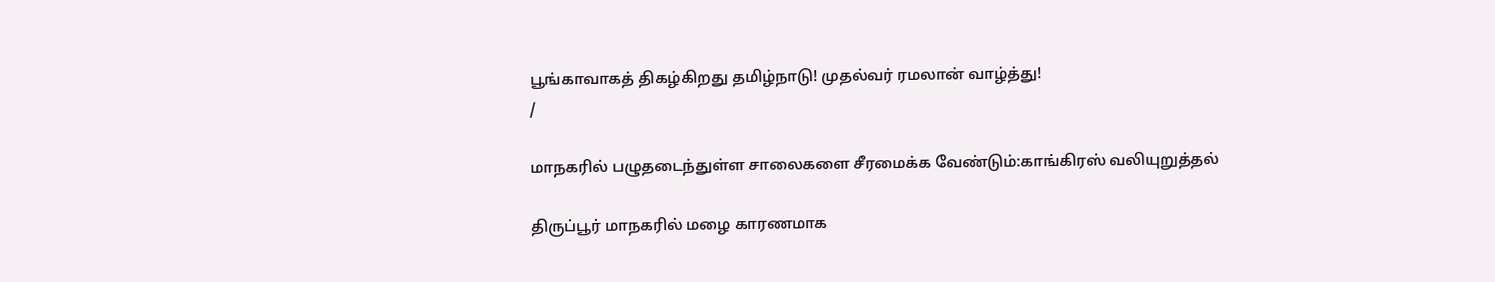பூங்காவாகத் திகழ்கிறது தமிழ்நாடு! முதல்வர் ரமலான் வாழ்த்து!
/

மாநகரில் பழுதடைந்துள்ள சாலைகளை சீரமைக்க வேண்டும்:காங்கிரஸ் வலியுறுத்தல்

திருப்பூர் மாநகரில் மழை காரணமாக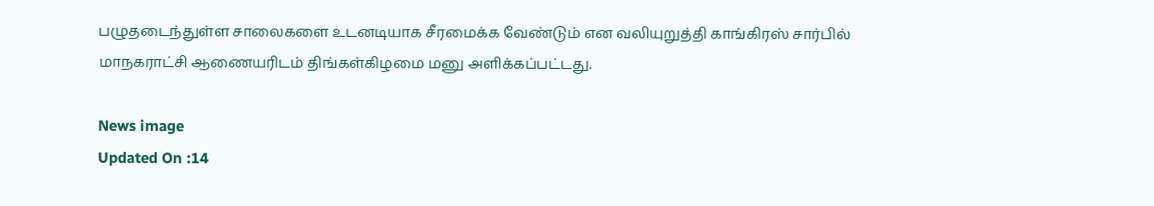பழுதடைந்துள்ள சாலைகளை உடனடியாக சீரமைக்க வேண்டும் என வலியுறுத்தி காங்கிரஸ் சார்பில் மாநகராட்சி ஆணையரிடம் திங்கள்கிழமை மனு அளிக்கப்பட்டது.

News image
Updated On :14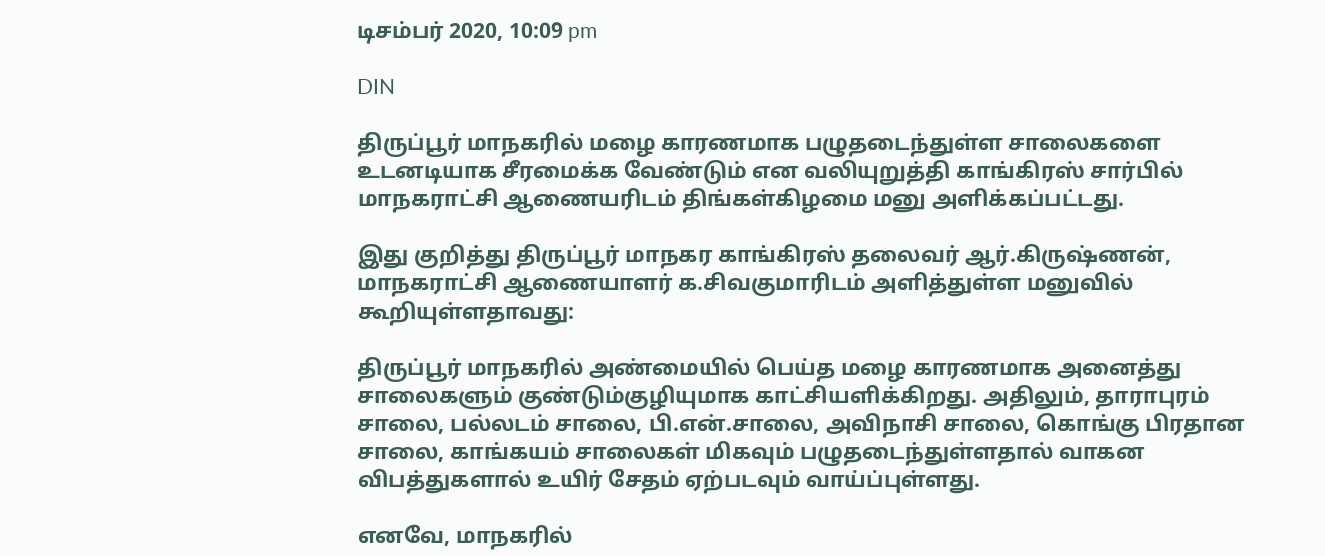டிசம்பர் 2020, 10:09 pm

DIN

திருப்பூர் மாநகரில் மழை காரணமாக பழுதடைந்துள்ள சாலைகளை உடனடியாக சீரமைக்க வேண்டும் என வலியுறுத்தி காங்கிரஸ் சார்பில் மாநகராட்சி ஆணையரிடம் திங்கள்கிழமை மனு அளிக்கப்பட்டது.

இது குறித்து திருப்பூர் மாநகர காங்கிரஸ் தலைவர் ஆர்.கிருஷ்ணன், மாநகராட்சி ஆணையாளர் க.சிவகுமாரிடம் அளித்துள்ள மனுவில் கூறியுள்ளதாவது:

திருப்பூர் மாநகரில் அண்மையில் பெய்த மழை காரணமாக அனைத்து சாலைகளும் குண்டும்குழியுமாக காட்சியளிக்கிறது. அதிலும், தாராபுரம் சாலை, பல்லடம் சாலை, பி.என்.சாலை, அவிநாசி சாலை, கொங்கு பிரதான சாலை, காங்கயம் சாலைகள் மிகவும் பழுதடைந்துள்ளதால் வாகன விபத்துகளால் உயிர் சேதம் ஏற்படவும் வாய்ப்புள்ளது.

எனவே, மாநகரில்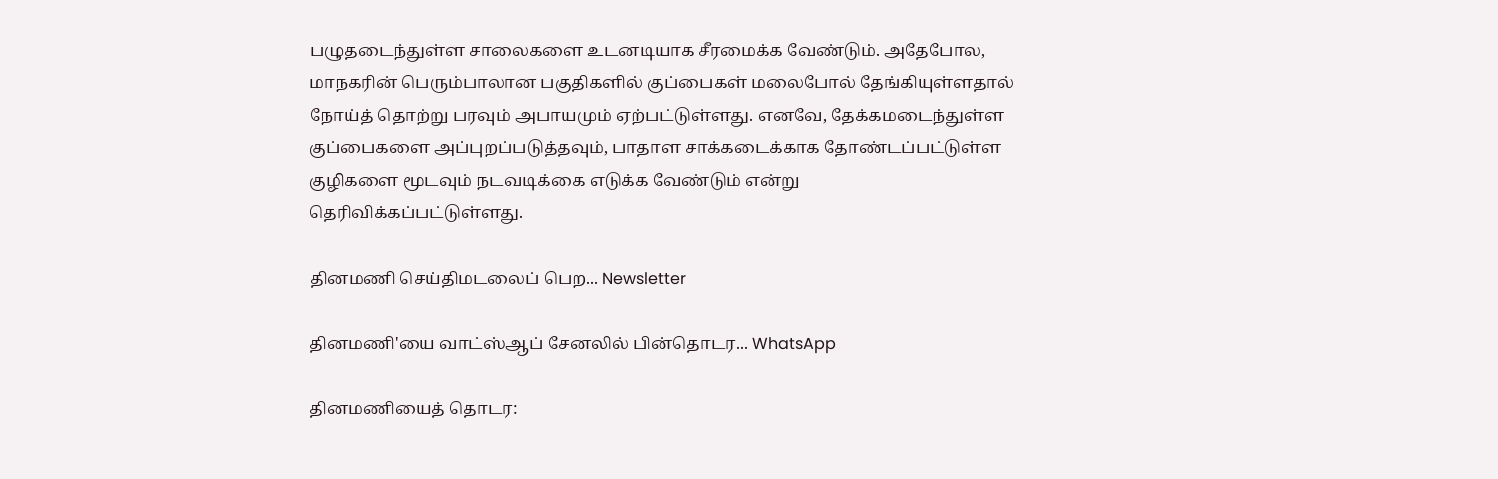பழுதடைந்துள்ள சாலைகளை உடனடியாக சீரமைக்க வேண்டும். அதேபோல, மாநகரின் பெரும்பாலான பகுதிகளில் குப்பைகள் மலைபோல் தேங்கியுள்ளதால் நோய்த் தொற்று பரவும் அபாயமும் ஏற்பட்டுள்ளது. எனவே, தேக்கமடைந்துள்ள குப்பைகளை அப்புறப்படுத்தவும், பாதாள சாக்கடைக்காக தோண்டப்பட்டுள்ள குழிகளை மூடவும் நடவடிக்கை எடுக்க வேண்டும் என்று தெரிவிக்கப்பட்டுள்ளது.

தினமணி செய்திமடலைப் பெற... Newsletter

தினமணி'யை வாட்ஸ்ஆப் சேனலில் பின்தொடர... WhatsApp

தினமணியைத் தொடர: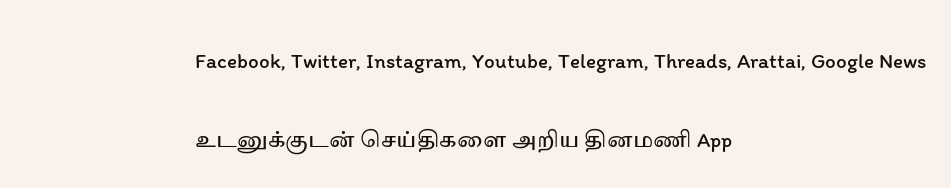Facebook, Twitter, Instagram, Youtube, Telegram, Threads, Arattai, Google News

உடனுக்குடன் செய்திகளை அறிய தினமணி App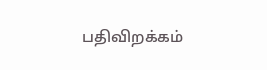பதிவிறக்கம்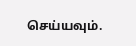செய்யவும்.